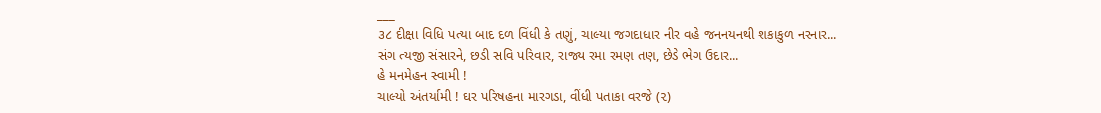___
૩૮ દીક્ષા વિધિ પત્યા બાદ દળ વિંધી કે તણું, ચાલ્યા જગદાધાર નીર વહે જનનયનથી શકાકુળ નરનાર...
સંગ ત્યજી સંસારને, છડી સવિ પરિવાર, રાજ્ય રમા રમણ તણ, છેડે ભેગ ઉદાર...
હે મનમેહન સ્વામી !
ચાલ્યો અંતર્યામી ! ઘર પરિષહના મારગડા, વીંધી પતાકા વરજે (૨)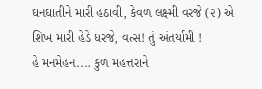ઘનઘાતીને મારી હઠાવી, કેવળ લક્ષ્મી વરજે (૨) એ શિખ મારી હેડે ધરજે, વત્સ! તું અંતર્યામી !
હે મનમેહન.... કુળ મહત્તરાને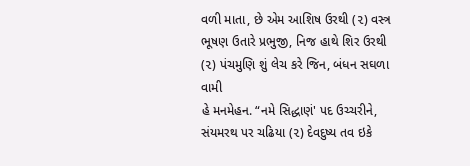વળી માતા, છે એમ આશિષ ઉરથી (૨) વસ્ત્ર ભૂષણ ઉતારે પ્રભુજી, નિજ હાથે શિર ઉરથી (૨) પંચમુણિ શું લેચ કરે જિન, બંધન સઘળા વામી
હે મનમેહન. “નમે સિદ્ધાણં' પદ ઉચ્ચરીને, સંયમરથ પર ચઢિયા (૨) દેવદુષ્ય તવ ઇકે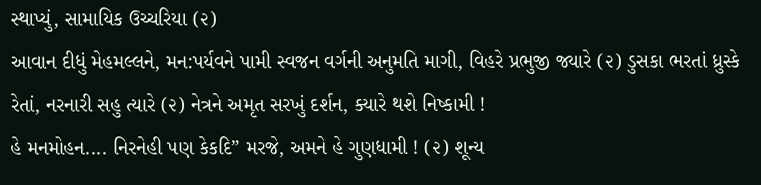સ્થાપ્યું, સામાયિક ઉચ્ચરિયા (૨)
આવાન દીધું મેહમલ્લને, મન:પર્યવને પામી સ્વજન વર્ગની અનુમતિ માગી, વિહરે પ્રભુજી જ્યારે (૨) ડુસકા ભરતાં ધ્રુસ્કે રેતાં, નરનારી સહુ ત્યારે (૨) નેત્રને અમૃત સરખું દર્શન, ક્યારે થશે નિષ્કામી !
હે મનમોહન.... નિરનેહી પણ કેકદિ” મરજે, અમને હે ગુણધામી ! (૨) શૂન્ય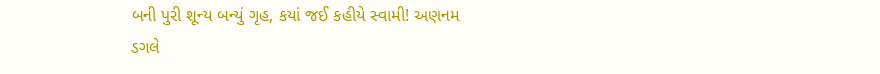બની પુરી શૂન્ય બન્યું ગૃહ, કયાં જઈ કહીયે સ્વામી! અણનમ ડગલે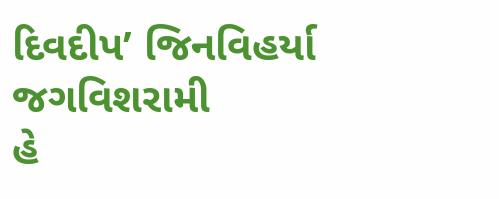દિવદીપ’ જિનવિહર્યા જગવિશરામી
હે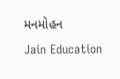મનમોહન
Jain Education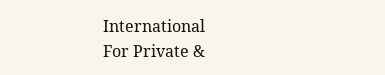International
For Private &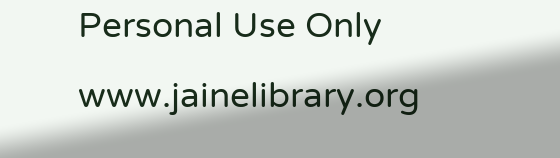Personal Use Only
www.jainelibrary.org